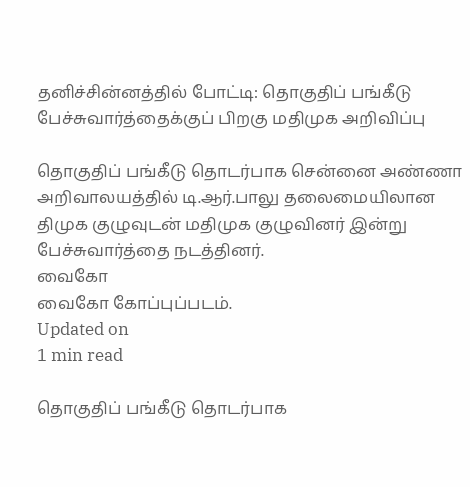தனிச்சின்னத்தில் போட்டி: தொகுதிப் பங்கீடு பேச்சுவார்த்தைக்குப் பிறகு மதிமுக அறிவிப்பு

தொகுதிப் பங்கீடு தொடர்பாக சென்னை அண்ணா அறிவாலயத்தில் டி.ஆர்.பாலு தலைமையிலான திமுக குழுவுடன் மதிமுக குழுவினர் இன்று பேச்சுவார்த்தை நடத்தினர்.
வைகோ
வைகோ கோப்புப்படம்.
Updated on
1 min read

தொகுதிப் பங்கீடு தொடர்பாக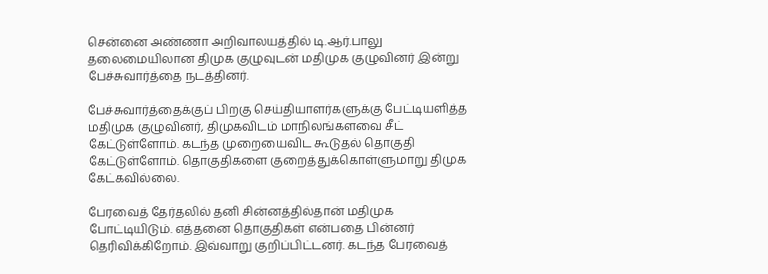சென்னை அண்ணா அறிவாலயத்தில் டி.ஆர்.பாலு தலைமையிலான திமுக குழுவுடன் மதிமுக குழுவினர் இன்று பேச்சுவார்த்தை நடத்தினர்.

பேச்சுவார்த்தைக்குப் பிறகு செய்தியாளர்களுக்கு பேட்டியளித்த மதிமுக குழுவினர், திமுகவிடம் மாநிலங்களவை சீட் கேட்டுள்ளோம். கடந்த முறையைவிட கூடுதல் தொகுதி கேட்டுள்ளோம். தொகுதிகளை குறைத்துக்கொள்ளுமாறு திமுக கேட்கவில்லை.

பேரவைத் தேர்தலில் தனி சின்னத்தில்தான் மதிமுக போட்டியிடும். எத்தனை தொகுதிகள் என்பதை பின்னர் தெரிவிக்கிறோம். இவ்வாறு குறிப்பிட்டனர். கடந்த பேரவைத்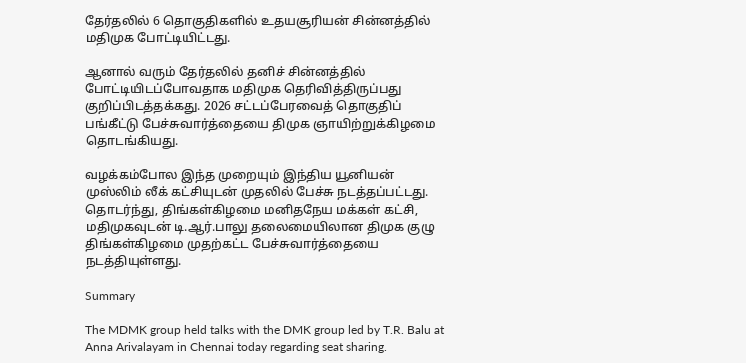தேர்தலில் 6 தொகுதிகளில் உதயசூரியன் சின்னத்தில் மதிமுக போட்டியிட்டது.

ஆனால் வரும் தேர்தலில் தனிச் சின்னத்தில் போட்டியிடப்போவதாக மதிமுக தெரிவித்திருப்பது குறிப்பிடத்தக்கது. 2026 சட்டப்பேரவைத் தொகுதிப் பங்கீட்டு பேச்சுவார்த்தையை திமுக ஞாயிற்றுக்கிழமை தொடங்கியது.

வழக்கம்போல இந்த முறையும் இந்திய யூனியன் முஸ்லிம் லீக் கட்சியுடன் முதலில் பேச்சு நடத்தப்பட்டது. தொடர்ந்து, திங்கள்கிழமை மனிதநேய மக்கள் கட்சி, மதிமுகவுடன் டி.ஆர்.பாலு தலைமையிலான திமுக குழு திங்கள்கிழமை முதற்கட்ட பேச்சுவார்த்தையை நடத்தியுள்ளது.

Summary

The MDMK group held talks with the DMK group led by T.R. Balu at Anna Arivalayam in Chennai today regarding seat sharing.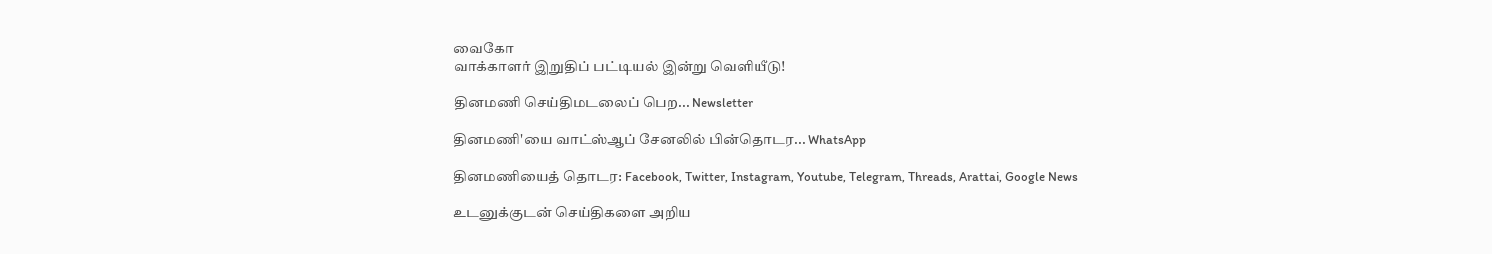வைகோ
வாக்காளர் இறுதிப் பட்டியல் இன்று வெளியீடு!

தினமணி செய்திமடலைப் பெற... Newsletter

தினமணி'யை வாட்ஸ்ஆப் சேனலில் பின்தொடர... WhatsApp

தினமணியைத் தொடர: Facebook, Twitter, Instagram, Youtube, Telegram, Threads, Arattai, Google News

உடனுக்குடன் செய்திகளை அறிய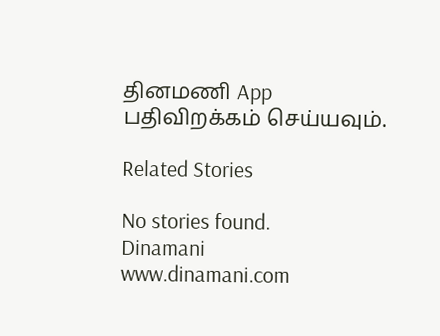தினமணி App பதிவிறக்கம் செய்யவும்.

Related Stories

No stories found.
Dinamani
www.dinamani.com